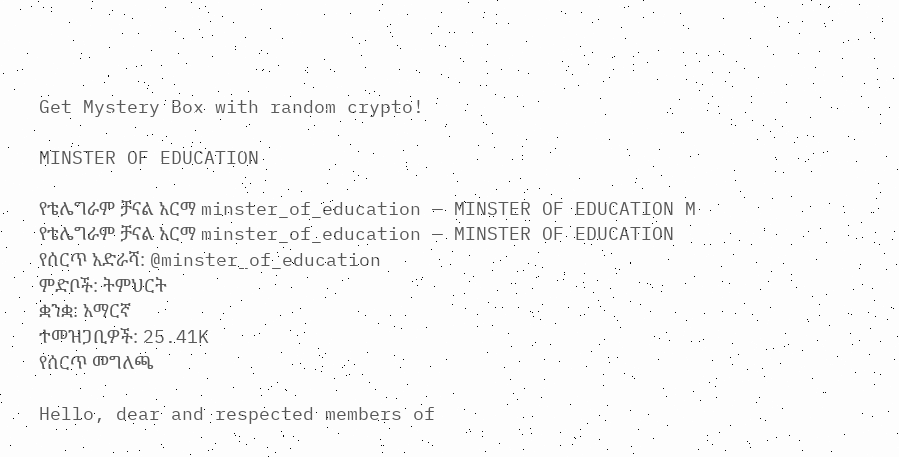Get Mystery Box with random crypto!

MINSTER OF EDUCATION

የቴሌግራም ቻናል አርማ minster_of_education — MINSTER OF EDUCATION M
የቴሌግራም ቻናል አርማ minster_of_education — MINSTER OF EDUCATION
የሰርጥ አድራሻ: @minster_of_education
ምድቦች: ትምህርት
ቋንቋ: አማርኛ
ተመዝጋቢዎች: 25.41K
የሰርጥ መግለጫ

Hello, dear and respected members of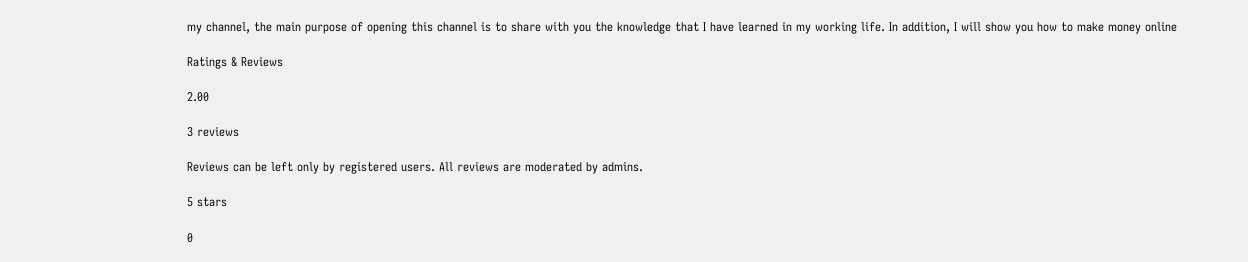my channel, the main purpose of opening this channel is to share with you the knowledge that I have learned in my working life. In addition, I will show you how to make money online

Ratings & Reviews

2.00

3 reviews

Reviews can be left only by registered users. All reviews are moderated by admins.

5 stars

0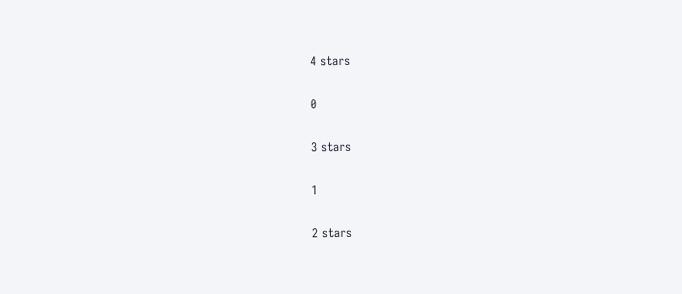4 stars

0

3 stars

1

2 stars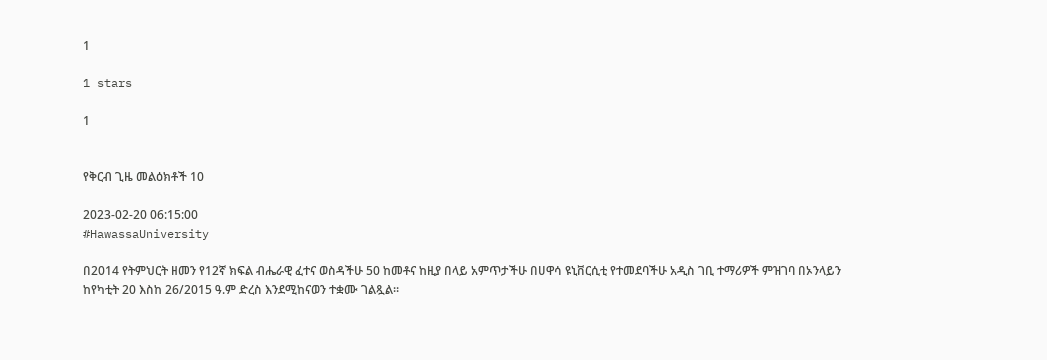1

1 stars

1


የቅርብ ጊዜ መልዕክቶች 10

2023-02-20 06:15:00
#HawassaUniversity

በ2014 የትምህርት ዘመን የ12ኛ ክፍል ብሔራዊ ፈተና ወስዳችሁ 50 ከመቶና ከዚያ በላይ አምጥታችሁ በሀዋሳ ዩኒቨርሲቲ የተመደባችሁ አዲስ ገቢ ተማሪዎች ምዝገባ በኦንላይን ከየካቲት 20 እስከ 26/2015 ዓ.ም ድረስ እንደሚከናወን ተቋሙ ገልጿል።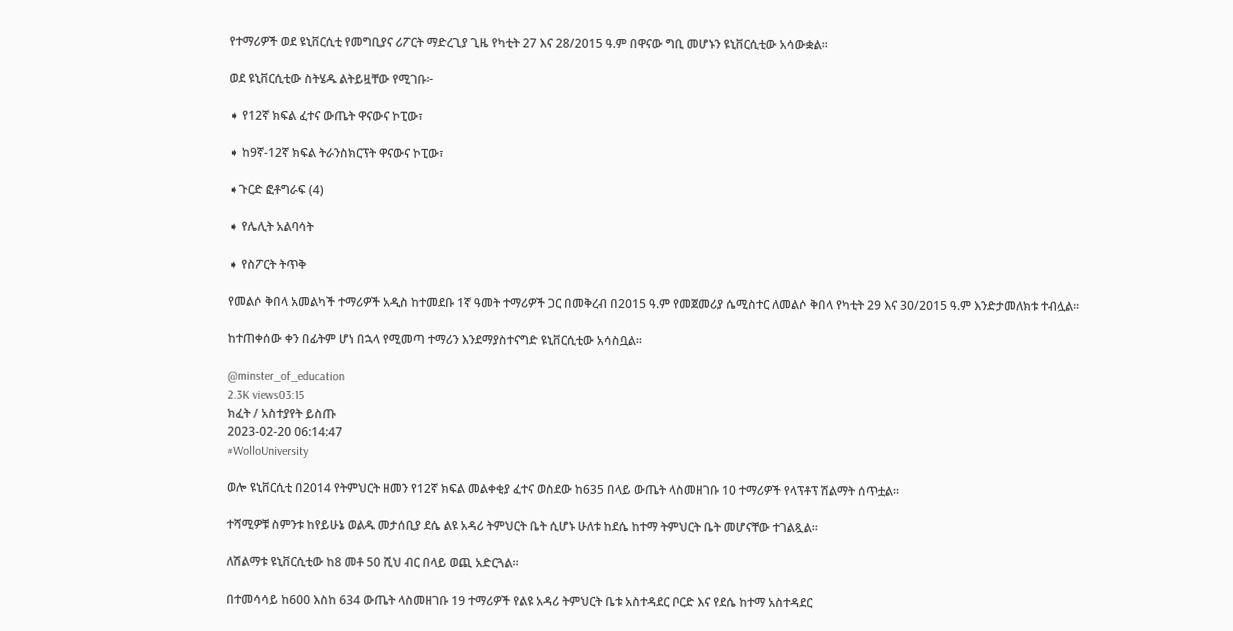የተማሪዎች ወደ ዩኒቨርሲቲ የመግቢያና ሪፖርት ማድረጊያ ጊዜ የካቲት 27 እና 28/2015 ዓ.ም በዋናው ግቢ መሆኑን ዩኒቨርሲቲው አሳውቋል፡፡

ወደ ዩኒቨርሲቲው ስትሄዱ ልትይዟቸው የሚገቡ፦

➧ የ12ኛ ክፍል ፈተና ውጤት ዋናውና ኮፒው፣

➧ ከ9ኛ-12ኛ ክፍል ትራንስክርፕት ዋናውና ኮፒው፣

➧ጉርድ ፎቶግራፍ (4)

➧ የሌሊት አልባሳት

➧ የስፖርት ትጥቅ

የመልሶ ቅበላ አመልካች ተማሪዎች አዲስ ከተመደቡ 1ኛ ዓመት ተማሪዎች ጋር በመቅረብ በ2015 ዓ.ም የመጀመሪያ ሴሚስተር ለመልሶ ቅበላ የካቲት 29 እና 30/2015 ዓ.ም እንድታመለክቱ ተብሏል፡፡

ከተጠቀሰው ቀን በፊትም ሆነ በኋላ የሚመጣ ተማሪን እንደማያስተናግድ ዩኒቨርሲቲው አሳስቧል፡፡

@minster_of_education
2.3K views03:15
ክፈት / አስተያየት ይስጡ
2023-02-20 06:14:47
#WolloUniversity

ወሎ ዩኒቨርሲቲ በ2014 የትምህርት ዘመን የ12ኛ ክፍል መልቀቂያ ፈተና ወስደው ከ635 በላይ ውጤት ላስመዘገቡ 10 ተማሪዎች የላፕቶፕ ሽልማት ሰጥቷል።

ተሻሚዎቹ ስምንቱ ከየይሁኔ ወልዱ መታሰቢያ ደሴ ልዩ አዳሪ ትምህርት ቤት ሲሆኑ ሁለቱ ከደሴ ከተማ ትምህርት ቤት መሆናቸው ተገልጿል።

ለሽልማቱ ዩኒቨርሲቲው ከ8 መቶ 50 ሺህ ብር በላይ ወጪ አድርጓል።

በተመሳሳይ ከ600 እስከ 634 ውጤት ላስመዘገቡ 19 ተማሪዎች የልዩ አዳሪ ትምህርት ቤቱ አስተዳደር ቦርድ እና የደሴ ከተማ አስተዳደር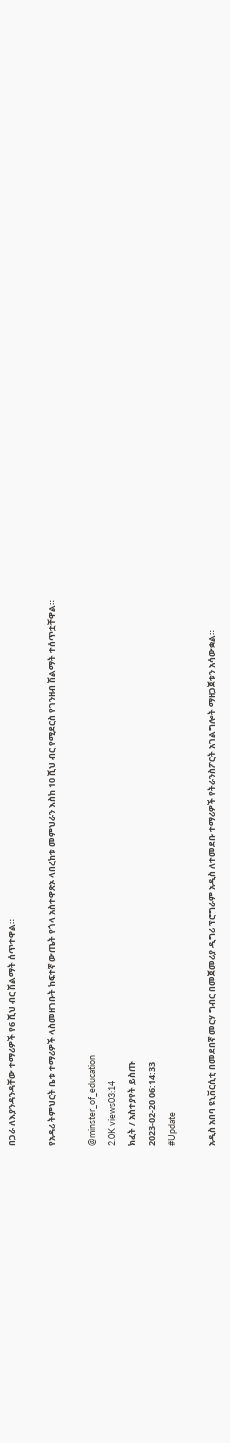በጋራ ለእያንዳንዳቸው ተማሪዎች የ6 ሺህ ብር ሽልማት ሰጥተዋል።

የአዳሪ ትምህርት ቤቱ ተማሪዎች ላስመዘገቡት ከፍተኛ ውጤት የጎላ አስተዋጽኦ ላበረከቱ መምህራን እስከ 10 ሺህ ብር የሚደርስ የገንዘብ ሽልማት ተሰጥቷቸዋል።

@minster_of_education
2.0K views03:14
ክፈት / አስተያየት ይስጡ
2023-02-20 06:14:33
#Update

አዲስ አበባ ዩኒቨርሲቲ በመደበኛ መርሃ ግብር በመጀመሪያ ዲግሪ ፕሮግራም አዲስ ለተመደቡ ተማሪዎች የትራንስፖርት አገልግሎት ማዘጋጀቱን አሳውቋል።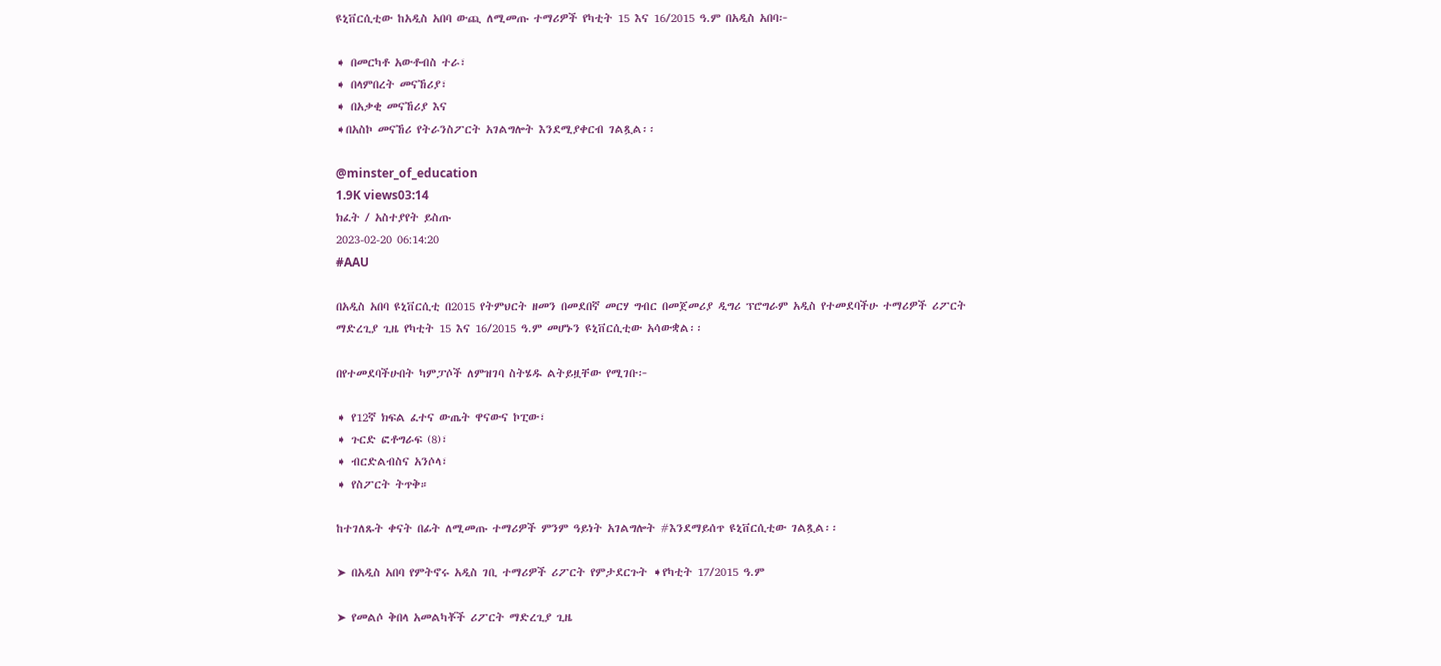ዩኒቨርሲቲው ከአዲስ አበባ ውጪ ለሚመጡ ተማሪዎች የካቲት 15 እና 16/2015 ዓ.ም በአዲስ አበባ፦

➧ በመርካቶ አውቶብስ ተራ፣
➧ በላምበረት መናኸሪያ፣
➧ በአቃቂ መናኸሪያ እና
➧በአስኮ መናኸሪ የትራንስፖርት አገልግሎት እንደሚያቀርብ ገልጿል፡፡

@minster_of_education
1.9K views03:14
ክፈት / አስተያየት ይስጡ
2023-02-20 06:14:20
#AAU

በአዲስ አበባ ዩኒቨርሲቲ በ2015 የትምህርት ዘመን በመደበኛ መርሃ ግብር በመጀመሪያ ዲግሪ ፕሮግራም አዲስ የተመደባችሁ ተማሪዎች ሪፖርት ማድረጊያ ጊዜ የካቲት 15 እና 16/2015 ዓ.ም መሆኑን ዩኒቨርሲቲው አሳውቋል፡፡

በየተመደባችሁበት ካምፓሶች ለምዝገባ ስትሄዱ ልትይዟቸው የሚገቡ፦

➧ የ12ኛ ክፍል ፈተና ውጤት ዋናውና ኮፒው፣
➧ ጉርድ ፎቶግራፍ (8)፣
➧ ብርድልብስና አንሶላ፣
➧ የስፖርት ትጥቅ።

ከተገለጹት ቀናት በፊት ለሚመጡ ተማሪዎች ምንም ዓይነት አገልግሎት #እንደማይሰጥ ዩኒቨርሲቲው ገልጿል፡፡

➤ በአዲስ አበባ የምትኖሩ አዲስ ገቢ ተማሪዎች ሪፖርት የምታደርጉት ➧የካቲት 17/2015 ዓ.ም

➤ የመልሶ ቅበላ አመልካቾች ሪፖርት ማድረጊያ ጊዜ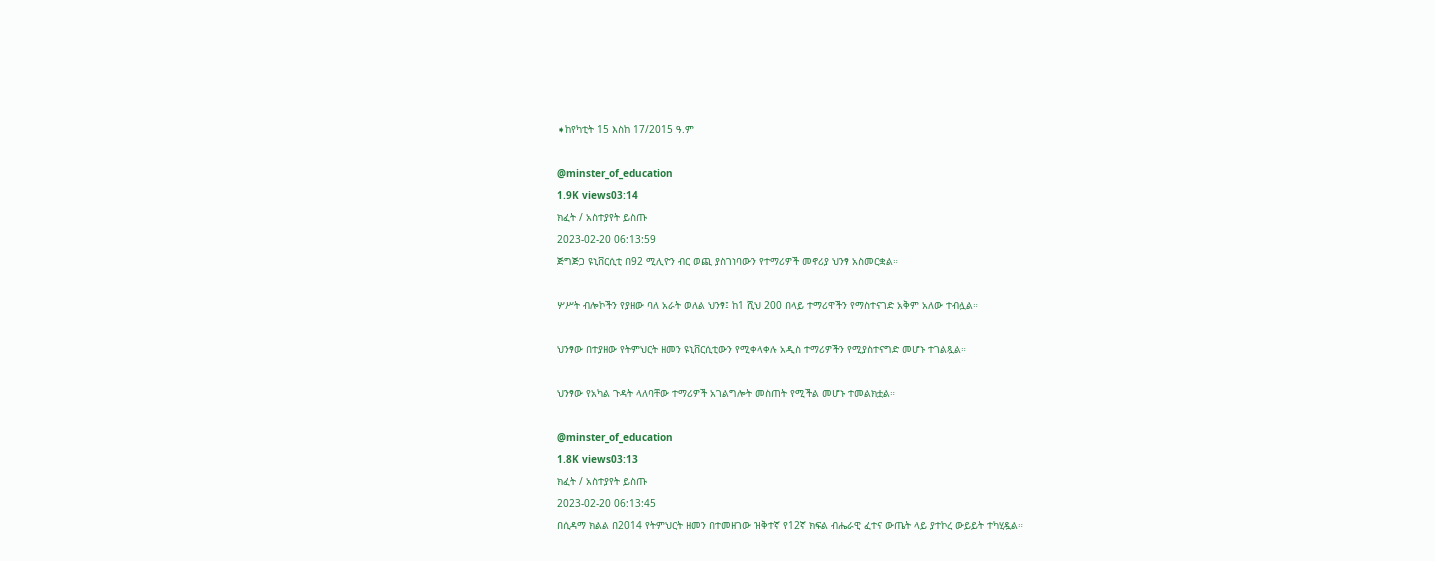➧ከየካቲት 15 እስከ 17/2015 ዓ.ም

@minster_of_education
1.9K views03:14
ክፈት / አስተያየት ይስጡ
2023-02-20 06:13:59
ጅግጅጋ ዩኒቨርሲቲ በ92 ሚሊዮን ብር ወጪ ያስገነባውን የተማሪዎች መኖሪያ ህንፃ አስመርቋል።

ሦሥት ብሎኮችን የያዘው ባለ አራት ወለል ህንፃ፤ ከ1 ሺህ 200 በላይ ተማሪዋችን የማስተናገድ አቅም አለው ተብሏል።

ህንፃው በተያዘው የትምህርት ዘመን ዩኒቨርሲቲውን የሚቀላቀሉ አዲስ ተማሪዎችን የሚያስተናግድ መሆኑ ተገልጿል።

ህንፃው የአካል ጉዳት ላለባቸው ተማሪዎች አገልግሎት መስጠት የሚችል መሆኑ ተመልክቷል።

@minster_of_education
1.8K views03:13
ክፈት / አስተያየት ይስጡ
2023-02-20 06:13:45
በሲዳማ ክልል በ2014 የትምህርት ዘመን በተመዘገው ዝቅተኛ የ12ኛ ክፍል ብሔራዊ ፈተና ውጤት ላይ ያተኮረ ውይይት ተካሂዷል።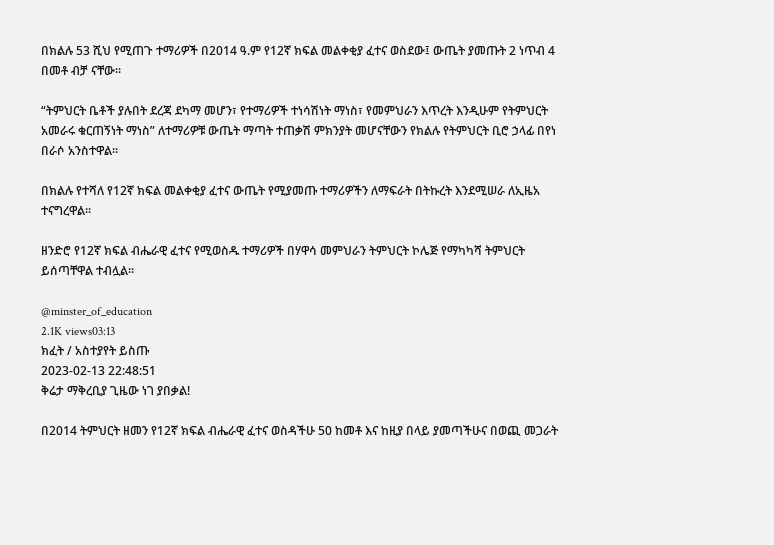በክልሉ 53 ሺህ የሚጠጉ ተማሪዎች በ2014 ዓ.ም የ12ኛ ክፍል መልቀቂያ ፈተና ወስደው፤ ውጤት ያመጡት 2 ነጥብ 4 በመቶ ብቻ ናቸው።

“ትምህርት ቤቶች ያሉበት ደረጃ ደካማ መሆን፣ የተማሪዎች ተነሳሽነት ማነስ፣ የመምህራን እጥረት እንዲሁም የትምህርት አመራሩ ቁርጠኝነት ማነስ” ለተማሪዎቹ ውጤት ማጣት ተጠቃሽ ምክንያት መሆናቸውን የክልሉ የትምህርት ቢሮ ኃላፊ በየነ በራሶ አንስተዋል።

በክልሉ የተሻለ የ12ኛ ክፍል መልቀቂያ ፈተና ውጤት የሚያመጡ ተማሪዎችን ለማፍራት በትኩረት እንደሚሠራ ለኢዜአ ተናግረዋል፡፡

ዘንድሮ የ12ኛ ክፍል ብሔራዊ ፈተና የሚወስዱ ተማሪዎች በሃዋሳ መምህራን ትምህርት ኮሌጅ የማካካሻ ትምህርት ይሰጣቸዋል ተብሏል፡፡

@minster_of_education
2.1K views03:13
ክፈት / አስተያየት ይስጡ
2023-02-13 22:48:51
ቅሬታ ማቅረቢያ ጊዜው ነገ ያበቃል!

በ2014 ትምህርት ዘመን የ12ኛ ክፍል ብሔራዊ ፈተና ወስዳችሁ 50 ከመቶ እና ከዚያ በላይ ያመጣችሁና በወጪ መጋራት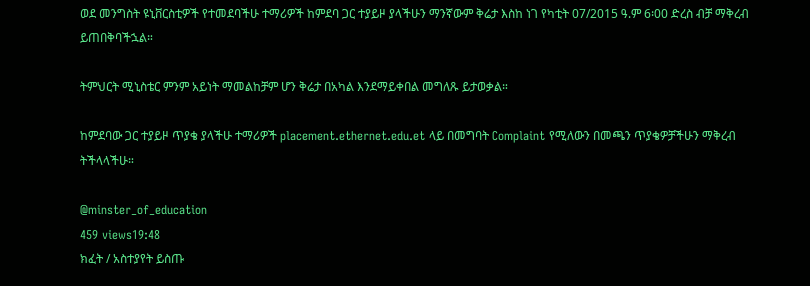ወደ መንግስት ዩኒቨርስቲዎች የተመደባችሁ ተማሪዎች ከምደባ ጋር ተያይዞ ያላችሁን ማንኛውም ቅሬታ እስከ ነገ የካቲት 07/2015 ዓ.ም 6፡00 ድረስ ብቻ ማቅረብ ይጠበቅባችኋል።

ትምህርት ሚኒስቴር ምንም አይነት ማመልከቻም ሆን ቅሬታ በአካል እንደማይቀበል መግለጹ ይታወቃል።

ከምደባው ጋር ተያይዞ ጥያቄ ያላችሁ ተማሪዎች placement.ethernet.edu.et ላይ በመግባት Complaint የሚለውን በመጫን ጥያቄዎቻችሁን ማቅረብ ትችላላችሁ።

@minster_of_education
459 views19:48
ክፈት / አስተያየት ይስጡ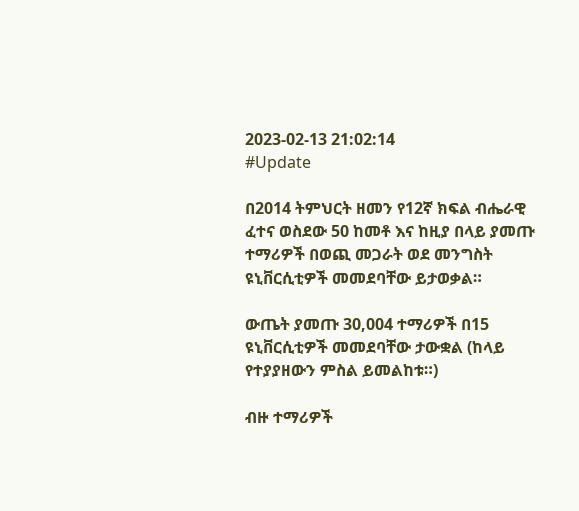2023-02-13 21:02:14
#Update

በ2014 ትምህርት ዘመን የ12ኛ ክፍል ብሔራዊ ፈተና ወስደው 50 ከመቶ እና ከዚያ በላይ ያመጡ ተማሪዎች በወጪ መጋራት ወደ መንግስት ዩኒቨርሲቲዎች መመደባቸው ይታወቃል።

ውጤት ያመጡ 30,004 ተማሪዎች በ15 ዩኒቨርሲቲዎች መመደባቸው ታውቋል (ከላይ የተያያዘውን ምስል ይመልከቱ።)

ብዙ ተማሪዎች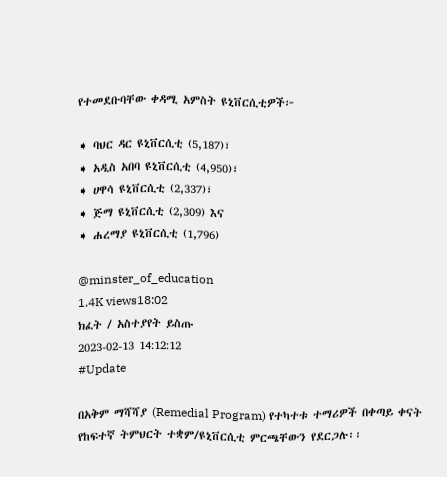የተመደቡባቸው ቀዳሚ አምስት ዩኒቨርሲቲዎች፦

➧ ባህር ዳር ዩኒቨርሲቲ (5,187)፣
➧ አዲስ አበባ ዩኒቨርሲቲ (4,950)፣
➧ ሀዋሳ ዩኒቨርሲቲ (2,337)፣
➧ ጅማ ዩኒቨርሲቲ (2,309) እና
➧ ሐረማያ ዩኒቨርሲቲ (1,796)

@minster_of_education
1.4K views18:02
ክፈት / አስተያየት ይስጡ
2023-02-13 14:12:12
#Update

በአቅም ማሻሻያ (Remedial Program) የተካተቱ ተማሪዎች በቀጣይ ቀናት የከፍተኛ ትምህርት ተቋም/ዩኒቨርሲቲ ምርጫቸውን የደርጋሉ፡፡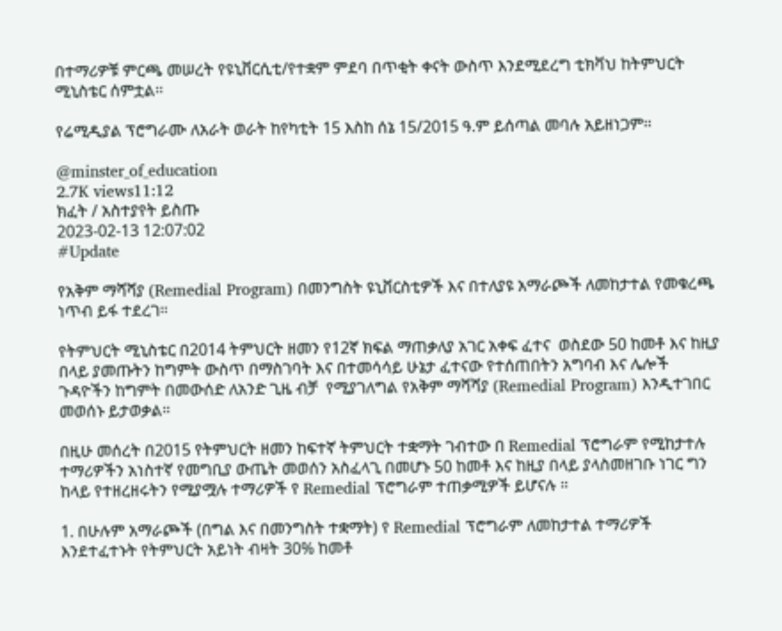በተማሪዎቹ ምርጫ መሠረት የዩኒቨርሲቲ/የተቋም ምደባ በጥቂት ቀናት ውስጥ እንደሚደረግ ቲክቫህ ከትምህርት ሚኒስቴር ሰምቷል፡፡

የሬሚዲያል ፕሮግራሙ ለአራት ወራት ከየካቲት 15 እስከ ሰኔ 15/2015 ዓ.ም ይሰጣል መባሉ አይዘነጋም፡፡

@minster_of_education
2.7K views11:12
ክፈት / አስተያየት ይስጡ
2023-02-13 12:07:02
#Update

የአቅም ማሻሻያ (Remedial Program) በመንግስት ዩኒቨርስቲዎች እና በተለያዩ አማራጮች ለመከታተል የመቁረጫ ነጥብ ይፋ ተደረገ።

የትምህርት ሚኒስቴር በ2014 ትምህርት ዘመን የ12ኛ ክፍል ማጠቃለያ አገር አቀፍ ፈተና  ወስደው 50 ከመቶ እና ከዚያ በላይ ያመጡትን ከግምት ውስጥ በማስገባት እና በተመሳሳይ ሁኔታ ፈተናው የተሰጠበትን አግባብ እና ሌሎች ጉዳዮችን ከግምት በመውሰድ ለአንድ ጊዜ ብቻ  የሚያገለግል የአቅም ማሻሻያ (Remedial Program) እንዲተገበር መወሰኑ ይታወቃል።

በዚሁ መሰረት በ2015 የትምህርት ዘመን ከፍተኛ ትምህርት ተቋማት ገብተው በ Remedial ፕሮግራም የሚከታተሉ ተማሪዎችን አነስተኛ የመግቢያ ውጤት መወሰን አስፈላጊ በመሆኑ 50 ከመቶ እና ከዚያ በላይ ያላስመዘገቡ ነገር ግን ከላይ የተዘረዘሩትን የሚያሟሉ ተማሪዎች የ Remedial ፕሮግራም ተጠቃሚዎች ይሆናሉ ።

1. በሁሉም አማራጮች (በግል እና በመንግስት ተቋማት) የ Remedial ፕሮግራም ለመከታተል ተማሪዎች እንደተፈተኑት የትምህርት አይነት ብዛት 30% ከመቶ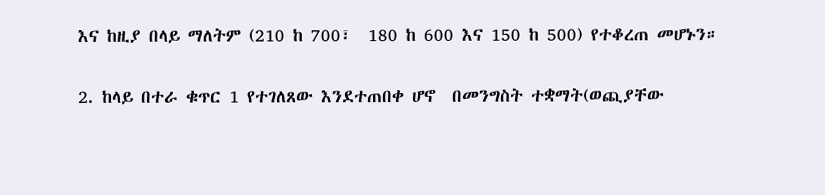እና ከዚያ በላይ ማለትም (210 ከ 700፣  180 ከ 600 እና 150 ከ 500) የተቆረጠ መሆኑን።

2. ከላይ በተራ ቁጥር 1 የተገለጸው እንደተጠበቀ ሆኖ  በመንግስት ተቋማት(ወጪያቸው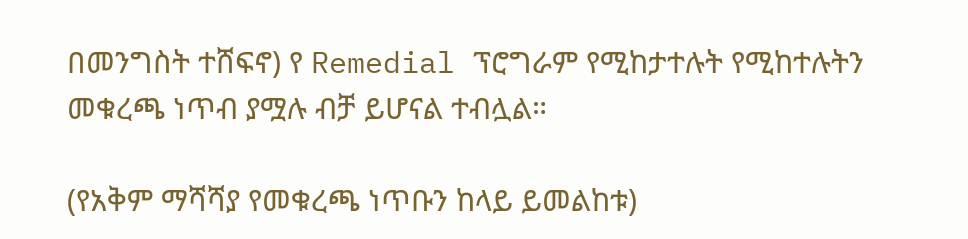በመንግስት ተሸፍኖ) የ Remedial ፕሮግራም የሚከታተሉት የሚከተሉትን መቁረጫ ነጥብ ያሟሉ ብቻ ይሆናል ተብሏል።

(የአቅም ማሻሻያ የመቁረጫ ነጥቡን ከላይ ይመልከቱ)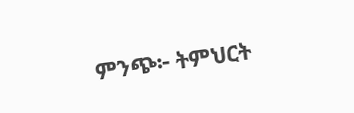ምንጭ፦ ትምህርት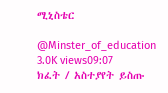ሚኒስቴር

@Minster_of_education
3.0K views09:07
ክፈት / አስተያየት ይስጡ